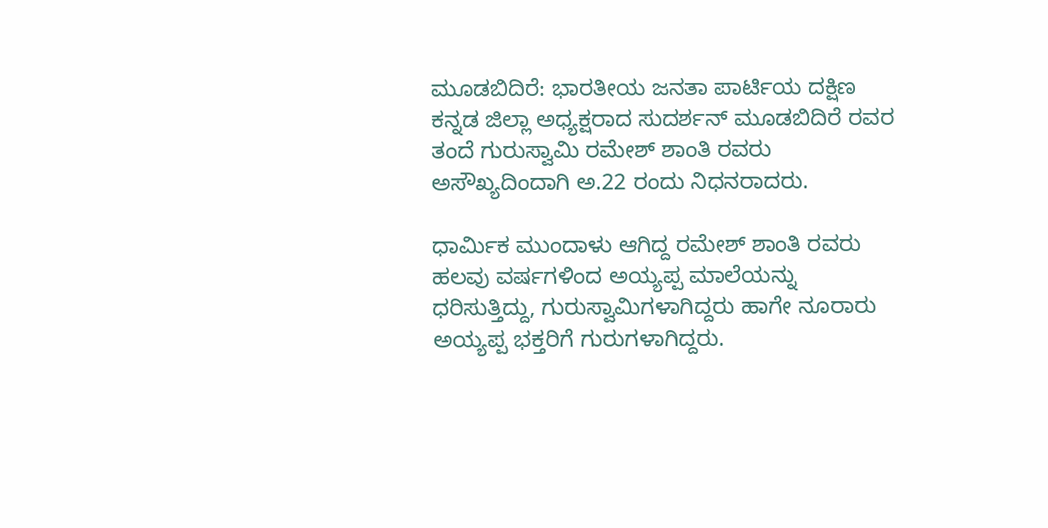ಮೂಡಬಿದಿರೆ: ಭಾರತೀಯ ಜನತಾ ಪಾರ್ಟಿಯ ದಕ್ಷಿಣ ಕನ್ನಡ ಜಿಲ್ಲಾ ಅಧ್ಯಕ್ಷರಾದ ಸುದರ್ಶನ್ ಮೂಡಬಿದಿರೆ ರವರ ತಂದೆ ಗುರುಸ್ವಾಮಿ ರಮೇಶ್ ಶಾಂತಿ ರವರು ಅಸೌಖ್ಯದಿಂದಾಗಿ ಅ.22 ರಂದು ನಿಧನರಾದರು.

ಧಾರ್ಮಿಕ ಮುಂದಾಳು ಆಗಿದ್ದ ರಮೇಶ್ ಶಾಂತಿ ರವರು ಹಲವು ವರ್ಷಗಳಿಂದ ಅಯ್ಯಪ್ಪ ಮಾಲೆಯನ್ನು ಧರಿಸುತ್ತಿದ್ದು, ಗುರುಸ್ವಾಮಿಗಳಾಗಿದ್ದರು ಹಾಗೇ ನೂರಾರು ಅಯ್ಯಪ್ಪ ಭಕ್ತರಿಗೆ ಗುರುಗಳಾಗಿದ್ದರು.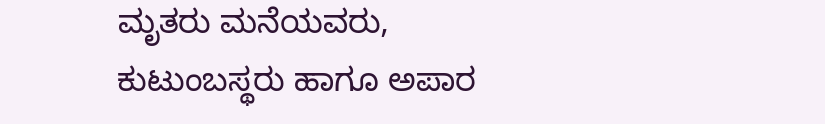ಮೃತರು ಮನೆಯವರು, ಕುಟುಂಬಸ್ಥರು ಹಾಗೂ ಅಪಾರ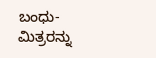ಬಂಧು-ಮಿತ್ರರನ್ನು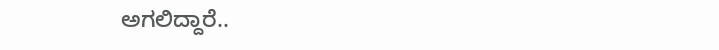ಅಗಲಿದ್ದಾರೆ..